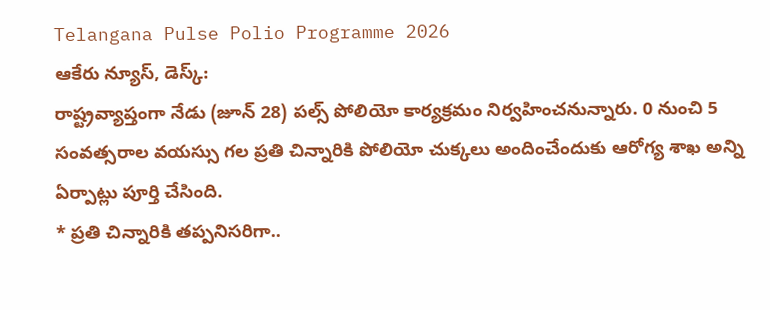Telangana Pulse Polio Programme 2026
ఆకేరు న్యూస్, డెస్క్:
రాష్ట్రవ్యాప్తంగా నేడు (జూన్ 28) పల్స్ పోలియో కార్యక్రమం నిర్వహించనున్నారు. 0 నుంచి 5 సంవత్సరాల వయస్సు గల ప్రతి చిన్నారికి పోలియో చుక్కలు అందించేందుకు ఆరోగ్య శాఖ అన్ని ఏర్పాట్లు పూర్తి చేసింది.
* ప్రతి చిన్నారికి తప్పనిసరిగా..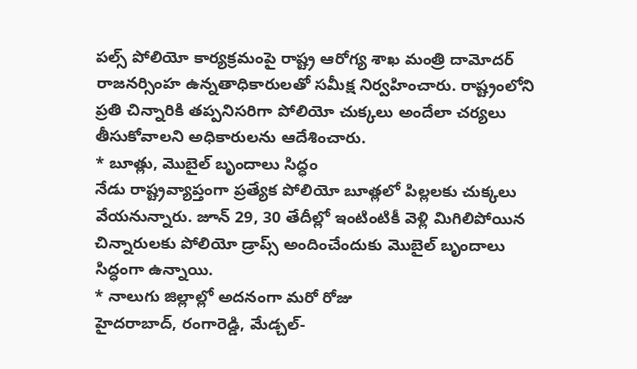పల్స్ పోలియో కార్యక్రమంపై రాష్ట్ర ఆరోగ్య శాఖ మంత్రి దామోదర్ రాజనర్సింహ ఉన్నతాధికారులతో సమీక్ష నిర్వహించారు. రాష్ట్రంలోని ప్రతి చిన్నారికి తప్పనిసరిగా పోలియో చుక్కలు అందేలా చర్యలు తీసుకోవాలని అధికారులను ఆదేశించారు.
* బూత్లు, మొబైల్ బృందాలు సిద్ధం
నేడు రాష్ట్రవ్యాప్తంగా ప్రత్యేక పోలియో బూత్లలో పిల్లలకు చుక్కలు వేయనున్నారు. జూన్ 29, 30 తేదీల్లో ఇంటింటికీ వెళ్లి మిగిలిపోయిన చిన్నారులకు పోలియో డ్రాప్స్ అందించేందుకు మొబైల్ బృందాలు సిద్ధంగా ఉన్నాయి.
* నాలుగు జిల్లాల్లో అదనంగా మరో రోజు
హైదరాబాద్, రంగారెడ్డి, మేడ్చల్-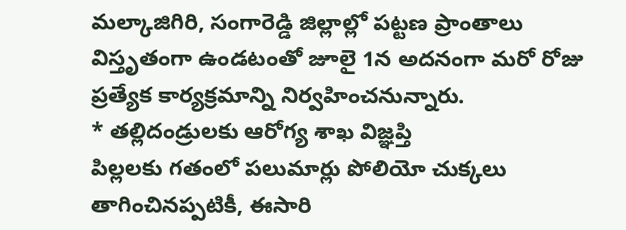మల్కాజిగిరి, సంగారెడ్డి జిల్లాల్లో పట్టణ ప్రాంతాలు విస్తృతంగా ఉండటంతో జూలై 1న అదనంగా మరో రోజు ప్రత్యేక కార్యక్రమాన్ని నిర్వహించనున్నారు.
* తల్లిదండ్రులకు ఆరోగ్య శాఖ విజ్ఞప్తి
పిల్లలకు గతంలో పలుమార్లు పోలియో చుక్కలు తాగించినప్పటికీ, ఈసారి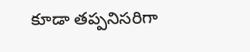కూడా తప్పనిసరిగా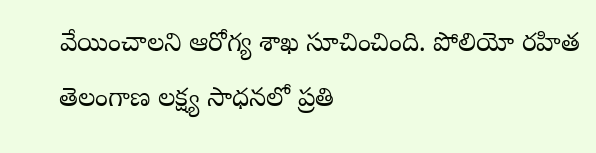వేయించాలని ఆరోగ్య శాఖ సూచించింది. పోలియో రహిత తెలంగాణ లక్ష్య సాధనలో ప్రతి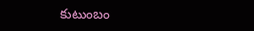కుటుంబం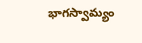భాగస్వామ్యం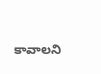కావాలని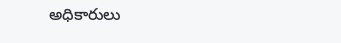అధికారులు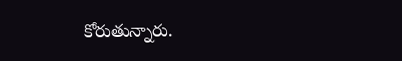కోరుతున్నారు.